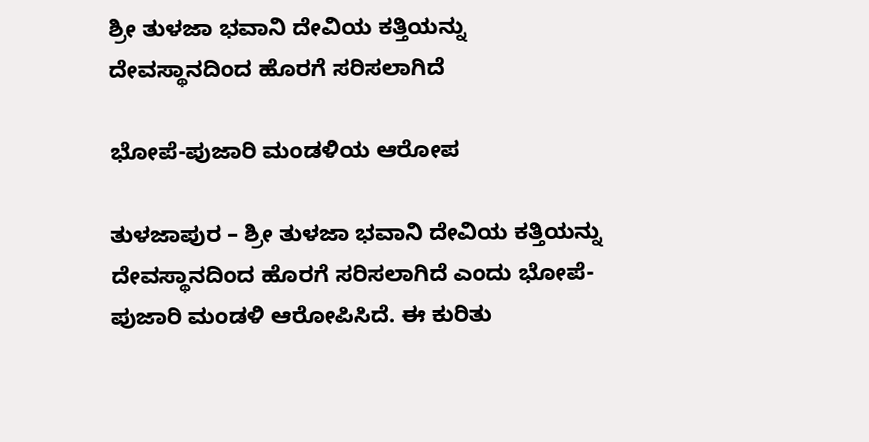ಶ್ರೀ ತುಳಜಾ ಭವಾನಿ ದೇವಿಯ ಕತ್ತಿಯನ್ನು ದೇವಸ್ಥಾನದಿಂದ ಹೊರಗೆ ಸರಿಸಲಾಗಿದೆ

ಭೋಪೆ-ಪುಜಾರಿ ಮಂಡಳಿಯ ಆರೋಪ

ತುಳಜಾಪುರ – ಶ್ರೀ ತುಳಜಾ ಭವಾನಿ ದೇವಿಯ ಕತ್ತಿಯನ್ನು ದೇವಸ್ಥಾನದಿಂದ ಹೊರಗೆ ಸರಿಸಲಾಗಿದೆ ಎಂದು ಭೋಪೆ-ಪುಜಾರಿ ಮಂಡಳಿ ಆರೋಪಿಸಿದೆ. ಈ ಕುರಿತು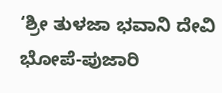‘ಶ್ರೀ ತುಳಜಾ ಭವಾನಿ ದೇವಿ ಭೋಪೆ-ಪುಜಾರಿ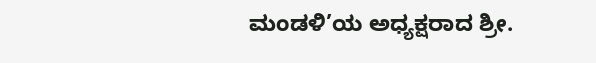ಮಂಡಳಿ’ಯ ಅಧ್ಯಕ್ಷರಾದ ಶ್ರೀ.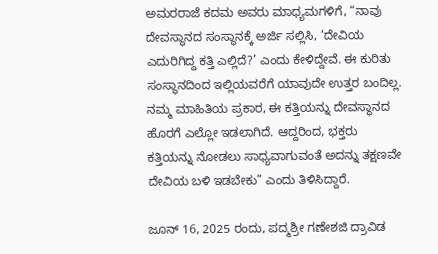ಅಮರರಾಜೆ ಕದಮ ಅವರು ಮಾಧ್ಯಮಗಳಿಗೆ, “ನಾವು ದೇವಸ್ಥಾನದ ಸಂಸ್ಥಾನಕ್ಕೆ ಅರ್ಜಿ ಸಲ್ಲಿಸಿ, ‘ದೇವಿಯ ಎದುರಿಗಿದ್ದ ಕತ್ತಿ ಎಲ್ಲಿದೆ?’ ಎಂದು ಕೇಳಿದ್ದೇವೆ. ಈ ಕುರಿತು ಸಂಸ್ಥಾನದಿಂದ ಇಲ್ಲಿಯವರೆಗೆ ಯಾವುದೇ ಉತ್ತರ ಬಂದಿಲ್ಲ. ನಮ್ಮ ಮಾಹಿತಿಯ ಪ್ರಕಾರ, ಈ ಕತ್ತಿಯನ್ನು ದೇವಸ್ಥಾನದ ಹೊರಗೆ ಎಲ್ಲೋ ಇಡಲಾಗಿದೆ. ಆದ್ದರಿಂದ, ಭಕ್ತರು ಕತ್ತಿಯನ್ನು ನೋಡಲು ಸಾಧ್ಯವಾಗುವಂತೆ ಅದನ್ನು ತಕ್ಷಣವೇ ದೇವಿಯ ಬಳಿ ಇಡಬೇಕು” ಎಂದು ತಿಳಿಸಿದ್ದಾರೆ.

ಜೂನ್ 16, 2025 ರಂದು, ಪದ್ಮಶ್ರೀ ಗಣೇಶಜಿ ದ್ರಾವಿಡ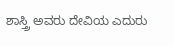ಶಾಸ್ತ್ರಿ ಅವರು ದೇವಿಯ ಎದುರು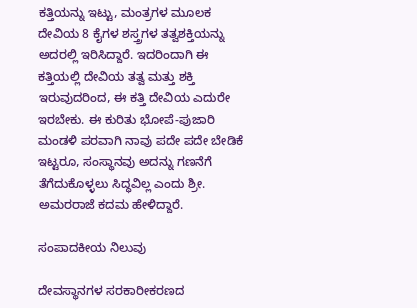ಕತ್ತಿಯನ್ನು ಇಟ್ಟು, ಮಂತ್ರಗಳ ಮೂಲಕ ದೇವಿಯ 8 ಕೈಗಳ ಶಸ್ತ್ರಗಳ ತತ್ವಶಕ್ತಿಯನ್ನು ಅದರಲ್ಲಿ ಇರಿಸಿದ್ದಾರೆ. ಇದರಿಂದಾಗಿ ಈ ಕತ್ತಿಯಲ್ಲಿ ದೇವಿಯ ತತ್ವ ಮತ್ತು ಶಕ್ತಿ ಇರುವುದರಿಂದ, ಈ ಕತ್ತಿ ದೇವಿಯ ಎದುರೇ ಇರಬೇಕು. ಈ ಕುರಿತು ಭೋಪೆ-ಪುಜಾರಿ ಮಂಡಳಿ ಪರವಾಗಿ ನಾವು ಪದೇ ಪದೇ ಬೇಡಿಕೆ ಇಟ್ಟರೂ, ಸಂಸ್ಥಾನವು ಅದನ್ನು ಗಣನೆಗೆ ತೆಗೆದುಕೊಳ್ಳಲು ಸಿದ್ಧವಿಲ್ಲ ಎಂದು ಶ್ರೀ. ಅಮರರಾಜೆ ಕದಮ ಹೇಳಿದ್ದಾರೆ.

ಸಂಪಾದಕೀಯ ನಿಲುವು

ದೇವಸ್ಥಾನಗಳ ಸರಕಾರೀಕರಣದ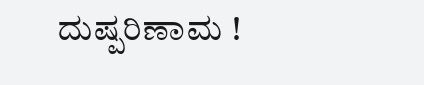ದುಷ್ಪರಿಣಾಮ !